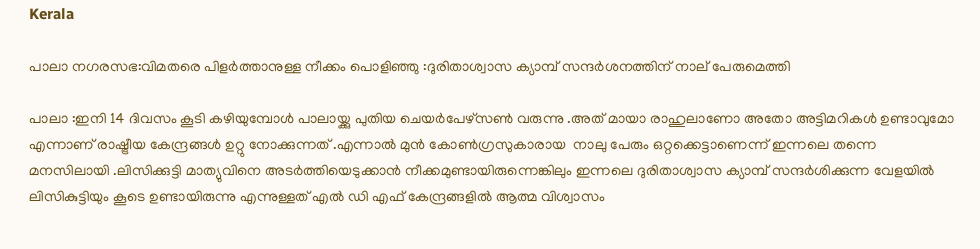Kerala

പാലാ നഗരസഭ:വിമതരെ പിളർത്താനുള്ള നീക്കം പൊളിഞ്ഞു :ദുരിതാശ്വാസ ക്യാമ്പ് സന്ദർശനത്തിന് നാല് പേരുമെത്തി

പാലാ :ഇനി 14 ദിവസം കൂടി കഴിയുമ്പോൾ പാലായ്ക്കു പുതിയ ചെയർപേഴ്‌സൺ വരുന്നു .അത് മായാ രാഹുലാണോ അതോ അട്ടിമറികൾ ഉണ്ടാവുമോ എന്നാണ് രാഷ്ട്രീയ കേന്ദ്രങ്ങൾ ഉറ്റു നോക്കുന്നത് .എന്നാൽ മുൻ കോൺഗ്രസുകാരായ  നാലു പേരും ഒറ്റക്കെട്ടാണെന്ന് ഇന്നലെ തന്നെ മനസിലായി .ലിസിക്കുട്ടി മാത്യുവിനെ അടർത്തിയെടുക്കാൻ നീക്കമുണ്ടായിരുന്നെങ്കിലും ഇന്നലെ ദുരിതാശ്വാസ ക്യാമ്പ് സന്ദർശിക്കുന്ന വേളയിൽ ലിസികുട്ടിയും കൂടെ ഉണ്ടായിരുന്നു എന്നുള്ളത് എൽ ഡി എഫ് കേന്ദ്രങ്ങളിൽ ആത്മ വിശ്വാസം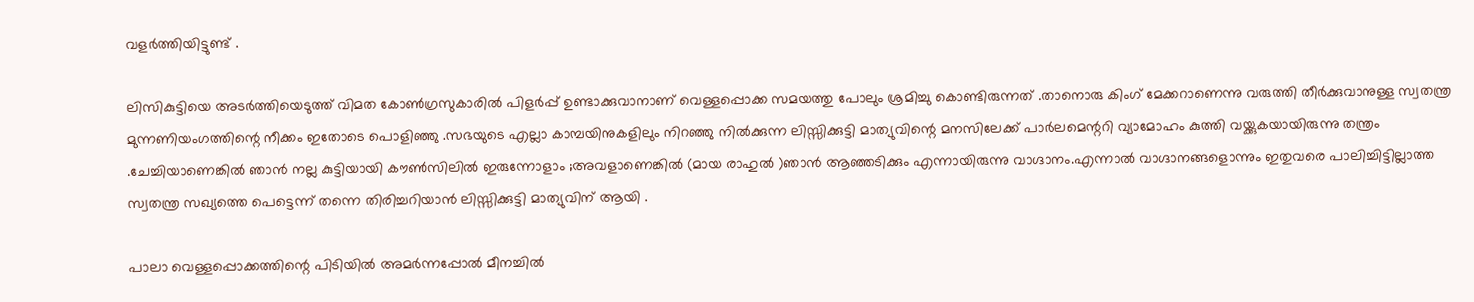വളർത്തിയിട്ടുണ്ട് .

ലിസികുട്ടിയെ അടർത്തിയെടുത്ത് വിമത കോൺഗ്രസുകാരിൽ പിളർപ്പ് ഉണ്ടാക്കുവാനാണ് വെള്ളപ്പൊക്ക സമയത്തു പോലും ശ്രമിച്ചു കൊണ്ടിരുന്നത് .താനൊരു കിംഗ് മേക്കറാണെന്നു വരുത്തി തീർക്കുവാനുള്ള സ്വതന്ത്ര മുന്നണിയംഗത്തിന്റെ നീക്കം ഇതോടെ പൊളിഞ്ഞു .സഭയുടെ എല്ലാ കാമ്പയിനുകളിലും നിറഞ്ഞു നിൽക്കുന്ന ലിസ്സിക്കുട്ടി മാത്യുവിന്റെ മനസിലേക്ക് പാർലമെന്ററി വ്യാമോഹം കുത്തി വയ്ക്കുകയായിരുന്നു തന്ത്രം .ചേച്ചിയാണെങ്കിൽ ഞാൻ നല്ല കുട്ടിയായി കൗൺസിലിൽ ഇരുന്നോളാം ;അവളാണെങ്കിൽ (മായ രാഹുൽ )ഞാൻ ആഞ്ഞടിക്കും എന്നായിരുന്നു വാഗ്ദാനം.എന്നാൽ വാഗ്ദാനങ്ങളൊന്നും ഇതുവരെ പാലിച്ചിട്ടില്ലാത്ത സ്വതന്ത്ര സഖ്യത്തെ പെട്ടെന്ന് തന്നെ തിരിച്ചറിയാൻ ലിസ്സിക്കുട്ടി മാത്യുവിന് ആയി .

പാലാ വെള്ളപ്പൊക്കത്തിന്റെ പിടിയിൽ അമർന്നപ്പോൽ മീനച്ചിൽ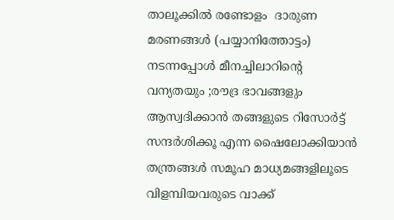താലൂക്കിൽ രണ്ടോളം  ദാരുണ മരണങ്ങൾ (പയ്യാനിത്തോട്ടം) നടന്നപ്പോൾ മീനച്ചിലാറിന്റെ വന്യതയും ;രൗദ്ര ഭാവങ്ങളും ആസ്വദിക്കാൻ തങ്ങളുടെ റിസോർട്ട് സന്ദർശിക്കൂ എന്ന ഷൈലോക്കിയാൻ തന്ത്രങ്ങൾ സമൂഹ മാധ്യമങ്ങളിലൂടെ വിളമ്പിയവരുടെ വാക്ക്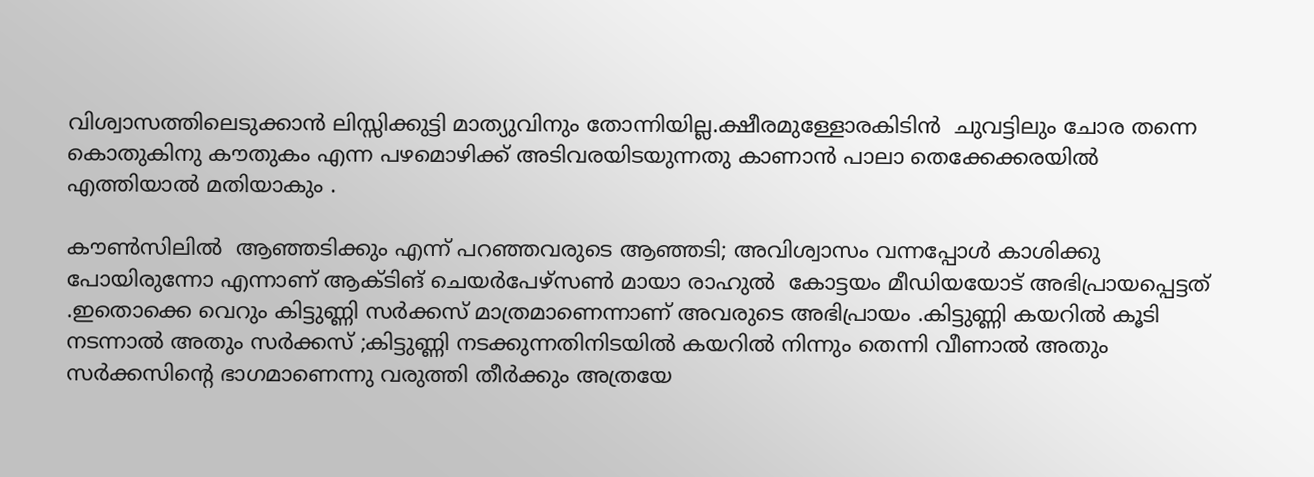വിശ്വാസത്തിലെടുക്കാൻ ലിസ്സിക്കുട്ടി മാത്യുവിനും തോന്നിയില്ല.ക്ഷീരമുള്ളോരകിടിൻ  ചുവട്ടിലും ചോര തന്നെ കൊതുകിനു കൗതുകം എന്ന പഴമൊഴിക്ക് അടിവരയിടയുന്നതു കാണാൻ പാലാ തെക്കേക്കരയിൽ എത്തിയാൽ മതിയാകും .

കൗൺസിലിൽ  ആഞ്ഞടിക്കും എന്ന് പറഞ്ഞവരുടെ ആഞ്ഞടി; അവിശ്വാസം വന്നപ്പോൾ കാശിക്കു പോയിരുന്നോ എന്നാണ് ആക്ടിങ് ചെയർപേഴ്‌സൺ മായാ രാഹുൽ  കോട്ടയം മീഡിയയോട് അഭിപ്രായപ്പെട്ടത് .ഇതൊക്കെ വെറും കിട്ടുണ്ണി സർക്കസ് മാത്രമാണെന്നാണ് അവരുടെ അഭിപ്രായം .കിട്ടുണ്ണി കയറിൽ കൂടി നടന്നാൽ അതും സർക്കസ് ;കിട്ടുണ്ണി നടക്കുന്നതിനിടയിൽ കയറിൽ നിന്നും തെന്നി വീണാൽ അതും സർക്കസിന്റെ ഭാഗമാണെന്നു വരുത്തി തീർക്കും അത്രയേ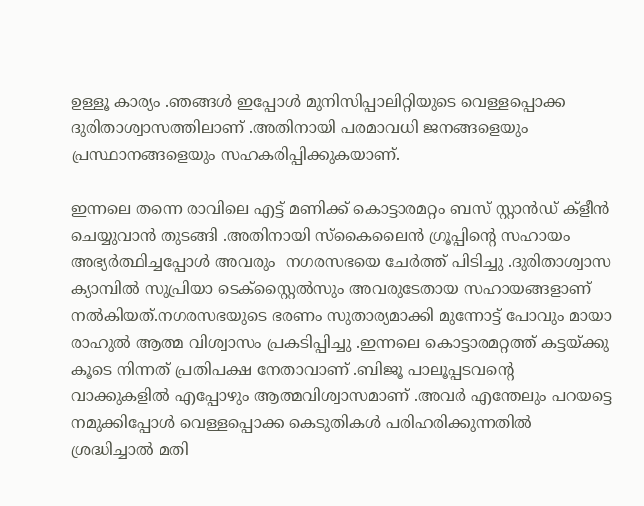ഉള്ളൂ കാര്യം .ഞങ്ങൾ ഇപ്പോൾ മുനിസിപ്പാലിറ്റിയുടെ വെള്ളപ്പൊക്ക ദുരിതാശ്വാസത്തിലാണ് .അതിനായി പരമാവധി ജനങ്ങളെയും പ്രസ്ഥാനങ്ങളെയും സഹകരിപ്പിക്കുകയാണ്.

ഇന്നലെ തന്നെ രാവിലെ എട്ട് മണിക്ക് കൊട്ടാരമറ്റം ബസ് സ്റ്റാൻഡ് ക്ളീൻ ചെയ്യുവാൻ തുടങ്ങി .അതിനായി സ്‌കൈലൈൻ ഗ്രൂപ്പിന്റെ സഹായം അഭ്യർത്ഥിച്ചപ്പോൾ അവരും  നഗരസഭയെ ചേർത്ത് പിടിച്ചു .ദുരിതാശ്വാസ ക്യാമ്പിൽ സുപ്രിയാ ടെക്സ്റ്റൈൽസും അവരുടേതായ സഹായങ്ങളാണ് നൽകിയത്.നഗരസഭയുടെ ഭരണം സുതാര്യമാക്കി മുന്നോട്ട് പോവും മായാ രാഹുൽ ആത്മ വിശ്വാസം പ്രകടിപ്പിച്ചു .ഇന്നലെ കൊട്ടാരമറ്റത്ത് കട്ടയ്ക്കു കൂടെ നിന്നത് പ്രതിപക്ഷ നേതാവാണ് .ബിജൂ പാലൂപ്പടവന്റെ വാക്കുകളിൽ എപ്പോഴും ആത്മവിശ്വാസമാണ് .അവർ എന്തേലും പറയട്ടെ നമുക്കിപ്പോൾ വെള്ളപ്പൊക്ക കെടുതികൾ പരിഹരിക്കുന്നതിൽ ശ്രദ്ധിച്ചാൽ മതി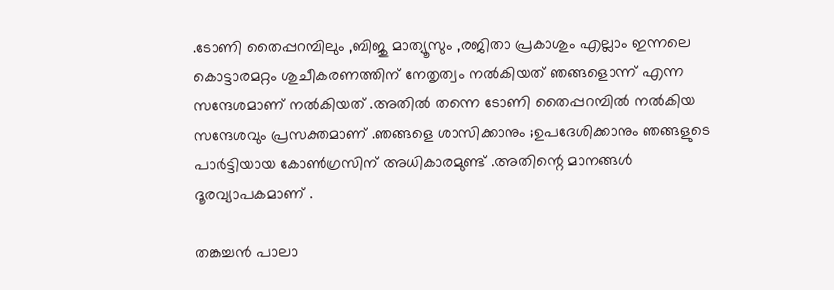.ടോണി തൈപ്പറമ്പിലും ,ബിജു മാത്യൂസും ,രജിതാ പ്രകാശും എല്ലാം ഇന്നലെ കൊട്ടാരമറ്റം ശുചീകരണത്തിന് നേതൃത്വം നൽകിയത് ഞങ്ങളൊന്ന് എന്ന സന്ദേശമാണ് നൽകിയത് .അതിൽ തന്നെ ടോണി തൈപ്പറമ്പിൽ നൽകിയ സന്ദേശവും പ്രസക്തമാണ് .ഞങ്ങളെ ശാസിക്കാനും ;ഉപദേശിക്കാനും ഞങ്ങളുടെ പാർട്ടിയായ കോൺഗ്രസിന് അധികാരമുണ്ട് .അതിന്റെ മാനങ്ങൾ ദൂരവ്യാപകമാണ് .

തങ്കച്ചൻ പാലാ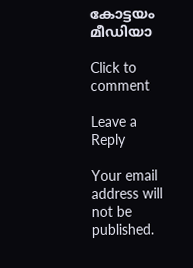കോട്ടയം മീഡിയാ

Click to comment

Leave a Reply

Your email address will not be published.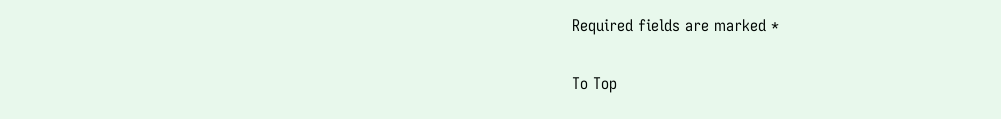Required fields are marked *

To Top